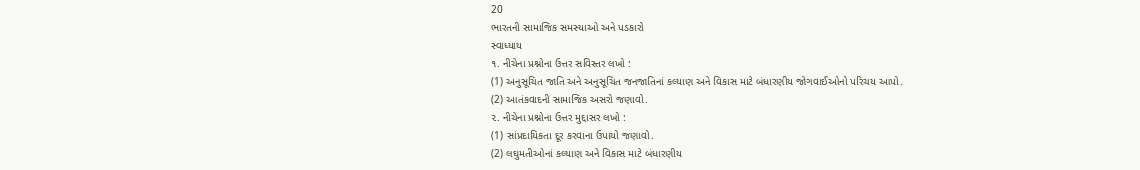20
ભારતની સામાજિક સમસ્યાઓ અને પડકારો
સ્વાધ્યાય
૧. નીચેના પ્રશ્નોના ઉત્તર સવિસ્તર લખો :
(1) અનુસૂચિત જાતિ અને અનુસૂચિત જનજાતિનાં કલ્યાણ અને વિકાસ માટે બંધારણીય જોગવાઈઓનો પરિચય આપો.
(2) આતંકવાદની સામાજિક અસરો જણાવો.
૨. નીચેના પ્રશ્નોના ઉત્તર મુદ્દાસર લખો :
(1) સાંપ્રદાયિકતા દૂર કરવાના ઉપાયો જણાવો.
(2) લઘુમતીઓનાં કલ્યાણ અને વિકાસ માટે બંધારણીય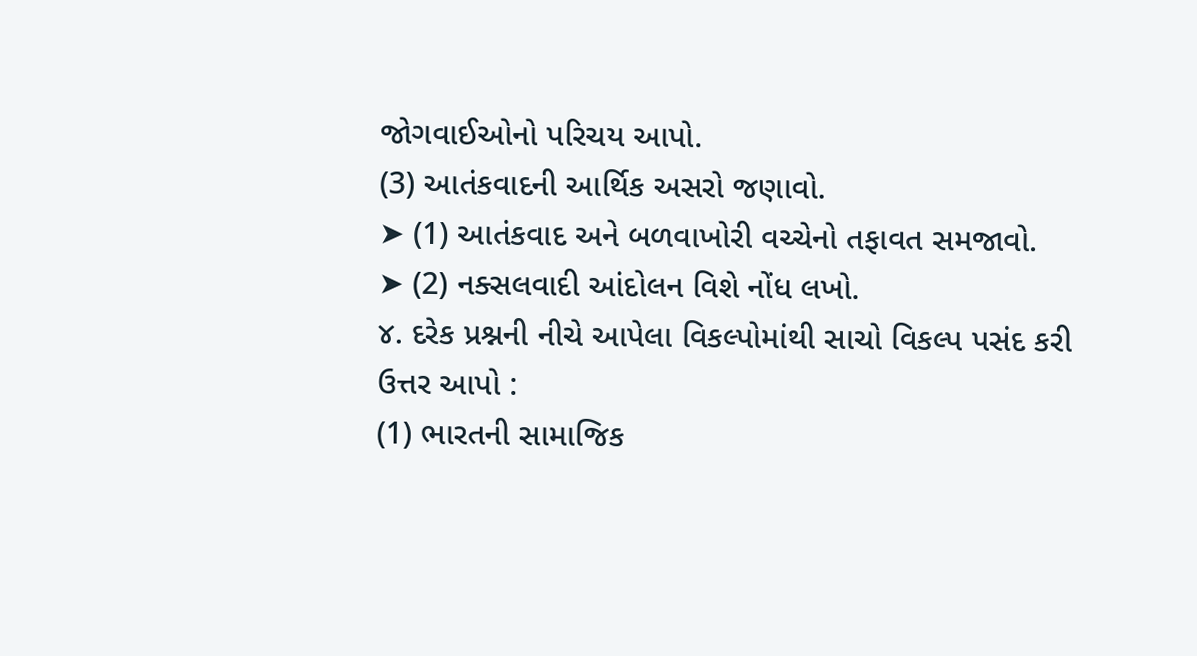જોગવાઈઓનો પરિચય આપો.
(3) આતંકવાદની આર્થિક અસરો જણાવો.
➤ (1) આતંકવાદ અને બળવાખોરી વચ્ચેનો તફાવત સમજાવો.
➤ (2) નક્સલવાદી આંદોલન વિશે નોંધ લખો.
૪. દરેક પ્રશ્નની નીચે આપેલા વિકલ્પોમાંથી સાચો વિકલ્પ પસંદ કરી ઉત્તર આપો :
(1) ભારતની સામાજિક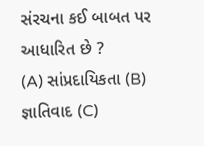સંરચના કઈ બાબત પર આધારિત છે ?
(A) સાંપ્રદાયિકતા (B) જ્ઞાતિવાદ (C)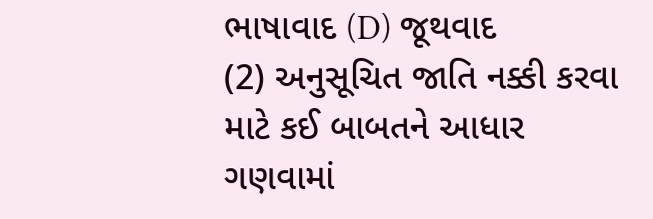ભાષાવાદ (D) જૂથવાદ
(2) અનુસૂચિત જાતિ નક્કી કરવા માટે કઈ બાબતને આધાર ગણવામાં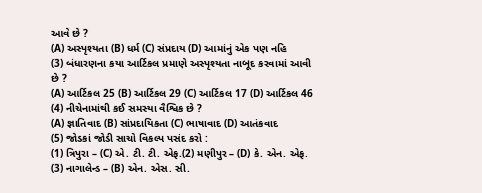આવે છે ?
(A) અસ્પૃશ્યતા (B) ધર્મ (C) સંપ્રદાય (D) આમાંનું એક પણ નહિ
(3) બંધારણના કયા આર્ટિકલ પ્રમાણે અસ્પૃશ્યતા નાબૂદ કરવામાં આવી છે ?
(A) આર્ટિકલ 25 (B) આર્ટિકલ 29 (C) આર્ટિકલ 17 (D) આર્ટિકલ 46
(4) નીચેનામાંથી કઈ સમસ્યા વૈશ્વિક છે ?
(A) જ્ઞાતિવાદ (B) સાંપ્રદાયિકતા (C) ભાષાવાદ (D) આતંકવાદ
(5) જોડકાં જોડી સાચો વિકલ્પ પસંદ કરો :
(1) ત્રિપુરા – (C) એ. ટી. ટી. એફ.(2) મણીપુર – (D) કે. એન. એફ.
(3) નાગાલેન્ડ – (B) એન. એસ. સી.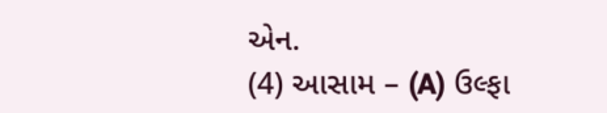એન.
(4) આસામ – (A) ઉલ્ફા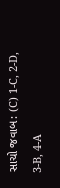સાચો જવાબ: (C) 1-C, 2-D, 3-B, 4-A